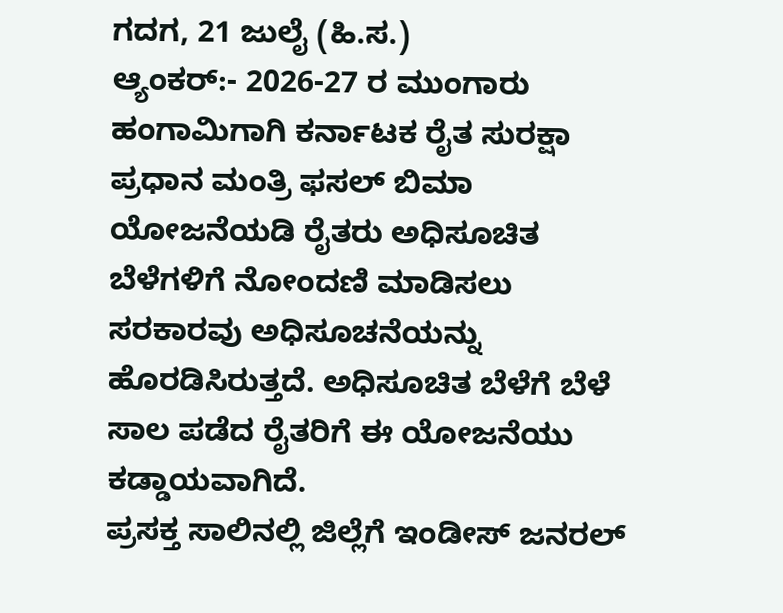ಗದಗ, 21 ಜುಲೈ (ಹಿ.ಸ.)
ಆ್ಯಂಕರ್:- 2026-27 ರ ಮುಂಗಾರು ಹಂಗಾಮಿಗಾಗಿ ಕರ್ನಾಟಕ ರೈತ ಸುರಕ್ಷಾ ಪ್ರಧಾನ ಮಂತ್ರಿ ಫಸಲ್ ಬಿಮಾ ಯೋಜನೆಯಡಿ ರೈತರು ಅಧಿಸೂಚಿತ ಬೆಳೆಗಳಿಗೆ ನೋಂದಣಿ ಮಾಡಿಸಲು ಸರಕಾರವು ಅಧಿಸೂಚನೆಯನ್ನು ಹೊರಡಿಸಿರುತ್ತದೆ. ಅಧಿಸೂಚಿತ ಬೆಳೆಗೆ ಬೆಳೆ ಸಾಲ ಪಡೆದ ರೈತರಿಗೆ ಈ ಯೋಜನೆಯು ಕಡ್ಡಾಯವಾಗಿದೆ.
ಪ್ರಸಕ್ತ ಸಾಲಿನಲ್ಲಿ ಜಿಲ್ಲೆಗೆ ಇಂಡೀಸ್ ಜನರಲ್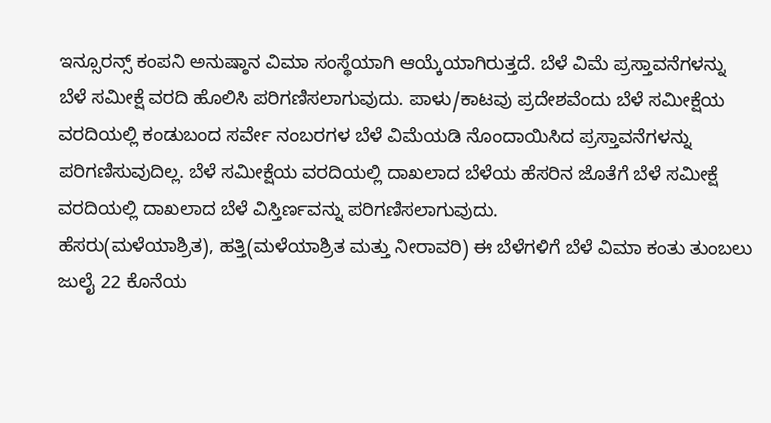ಇನ್ಸೂರನ್ಸ್ ಕಂಪನಿ ಅನುಷ್ಠಾನ ವಿಮಾ ಸಂಸ್ಥೆಯಾಗಿ ಆಯ್ಕೆಯಾಗಿರುತ್ತದೆ. ಬೆಳೆ ವಿಮೆ ಪ್ರಸ್ತಾವನೆಗಳನ್ನು ಬೆಳೆ ಸಮೀಕ್ಷೆ ವರದಿ ಹೊಲಿಸಿ ಪರಿಗಣಿಸಲಾಗುವುದು. ಪಾಳು/ಕಾಟವು ಪ್ರದೇಶವೆಂದು ಬೆಳೆ ಸಮೀಕ್ಷೆಯ ವರದಿಯಲ್ಲಿ ಕಂಡುಬಂದ ಸರ್ವೇ ನಂಬರಗಳ ಬೆಳೆ ವಿಮೆಯಡಿ ನೊಂದಾಯಿಸಿದ ಪ್ರಸ್ತಾವನೆಗಳನ್ನು ಪರಿಗಣಿಸುವುದಿಲ್ಲ. ಬೆಳೆ ಸಮೀಕ್ಷೆಯ ವರದಿಯಲ್ಲಿ ದಾಖಲಾದ ಬೆಳೆಯ ಹೆಸರಿನ ಜೊತೆಗೆ ಬೆಳೆ ಸಮೀಕ್ಷೆ ವರದಿಯಲ್ಲಿ ದಾಖಲಾದ ಬೆಳೆ ವಿಸ್ತಿರ್ಣವನ್ನು ಪರಿಗಣಿಸಲಾಗುವುದು.
ಹೆಸರು(ಮಳೆಯಾಶ್ರಿತ), ಹತ್ತಿ(ಮಳೆಯಾಶ್ರಿತ ಮತ್ತು ನೀರಾವರಿ) ಈ ಬೆಳೆಗಳಿಗೆ ಬೆಳೆ ವಿಮಾ ಕಂತು ತುಂಬಲು ಜುಲೈ 22 ಕೊನೆಯ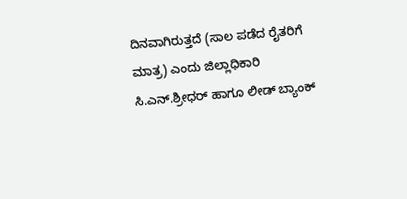ದಿನವಾಗಿರುತ್ತದೆ (ಸಾಲ ಪಡೆದ ರೈತರಿಗೆ ಮಾತ್ರ) ಎಂದು ಜಿಲ್ಲಾಧಿಕಾರಿ ಸಿ.ಎನ್.ಶ್ರೀಧರ್ ಹಾಗೂ ಲೀಡ್ ಬ್ಯಾಂಕ್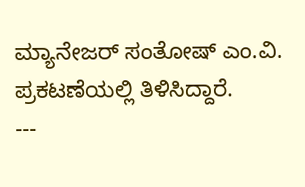ಮ್ಯಾನೇಜರ್ ಸಂತೋಷ್ ಎಂ.ವಿ. ಪ್ರಕಟಣೆಯಲ್ಲಿ ತಿಳಿಸಿದ್ದಾರೆ.
---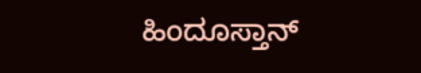ಹಿಂದೂಸ್ತಾನ್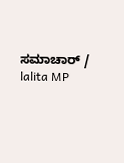ಸಮಾಚಾರ್ / lalita MP